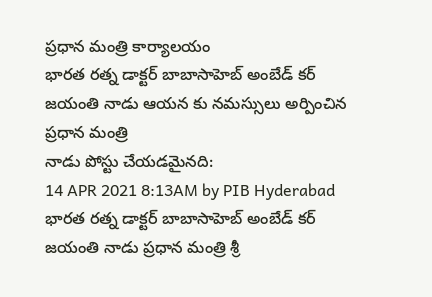ప్రధాన మంత్రి కార్యాలయం
భారత రత్న డాక్టర్ బాబాసాహెబ్ అంబేడ్ కర్ జయంతి నాడు ఆయన కు నమస్సులు అర్పించిన ప్రధాన మంత్రి
నాడు పోస్టు చేయడమైనది:
14 APR 2021 8:13AM by PIB Hyderabad
భారత రత్న డాక్టర్ బాబాసాహెబ్ అంబేడ్ కర్ జయంతి నాడు ప్రధాన మంత్రి శ్రీ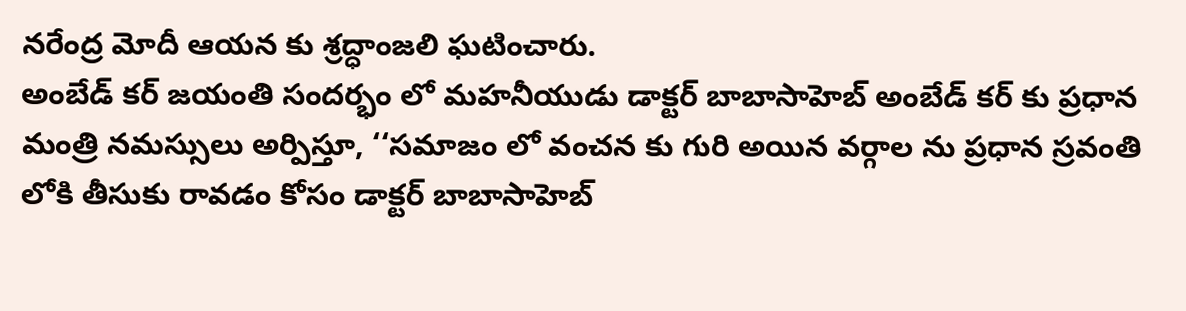నరేంద్ర మోదీ ఆయన కు శ్రద్ధాంజలి ఘటించారు.
అంబేడ్ కర్ జయంతి సందర్భం లో మహనీయుడు డాక్టర్ బాబాసాహెబ్ అంబేడ్ కర్ కు ప్రధాన మంత్రి నమస్సులు అర్పిస్తూ, ‘‘సమాజం లో వంచన కు గురి అయిన వర్గాల ను ప్రధాన స్రవంతి లోకి తీసుకు రావడం కోసం డాక్టర్ బాబాసాహెబ్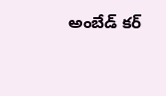అంబేడ్ కర్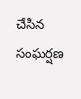చేసిన సంఘర్షణ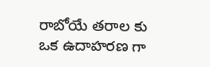రాబోయే తరాల కు ఒక ఉదాహరణ గా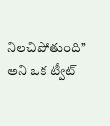నిలచిపోతుంది’’ అని ఒక ట్వీట్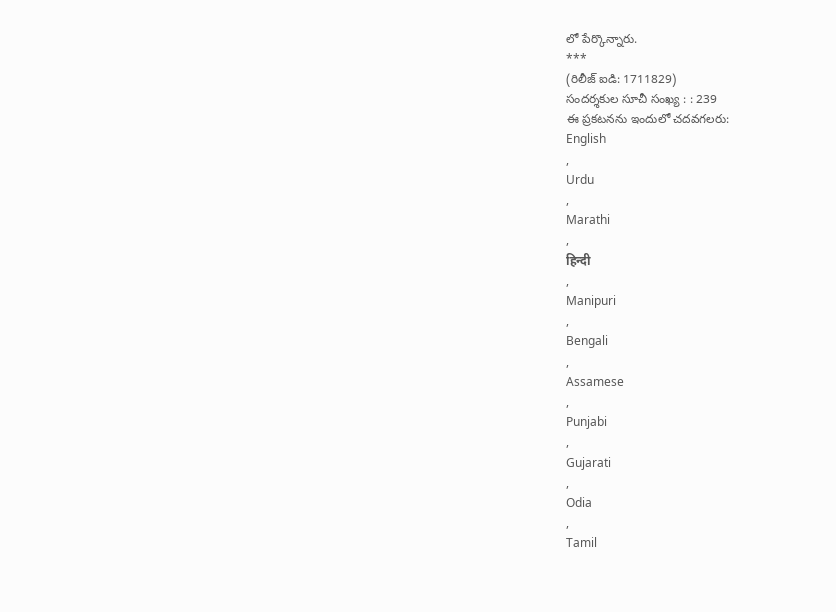లో పేర్కొన్నారు.
***
(రిలీజ్ ఐడి: 1711829)
సందర్శకుల సూచీ సంఖ్య : : 239
ఈ ప్రకటనను ఇందులో చదవగలరు:
English
,
Urdu
,
Marathi
,
हिन्दी
,
Manipuri
,
Bengali
,
Assamese
,
Punjabi
,
Gujarati
,
Odia
,
Tamil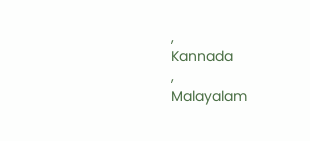,
Kannada
,
Malayalam